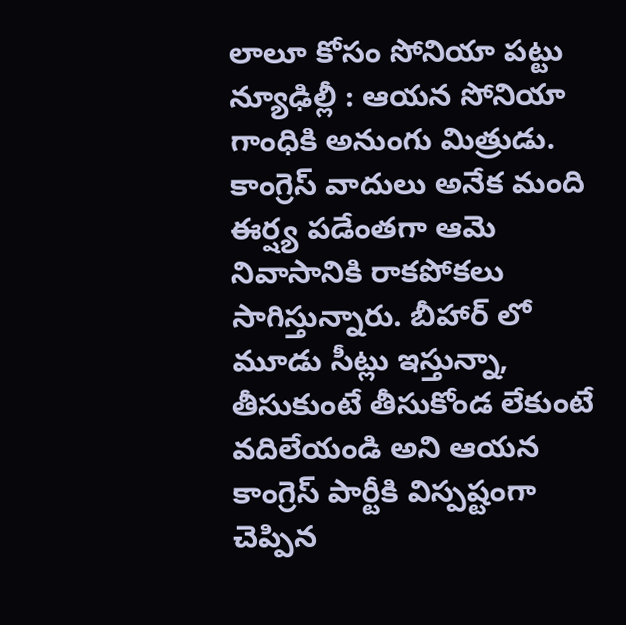లాలూ కోసం సోనియా పట్టు
న్యూఢిల్లీ : ఆయన సోనియా గాంధికి అనుంగు మిత్రుడు. కాంగ్రెస్ వాదులు అనేక మంది ఈర్ష్య పడేంతగా ఆమె నివాసానికి రాకపోకలు సాగిస్తున్నారు. బీహార్ లో మూడు సీట్లు ఇస్తున్నా, తీసుకుంటే తీసుకోండ లేకుంటే వదిలేయండి అని ఆయన కాంగ్రెస్ పార్టీకి విస్పష్టంగా చెప్పిన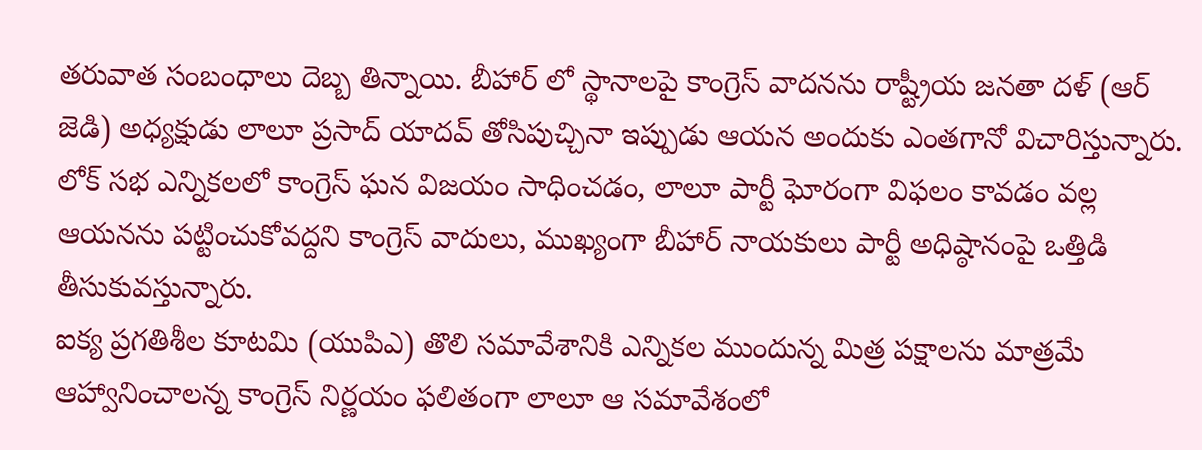తరువాత సంబంధాలు దెబ్బ తిన్నాయి. బీహార్ లో స్థానాలపై కాంగ్రెస్ వాదనను రాష్ట్రీయ జనతా దళ్ (ఆర్ జెడి) అధ్యక్షుడు లాలూ ప్రసాద్ యాదవ్ తోసిపుచ్చినా ఇప్పుడు ఆయన అందుకు ఎంతగానో విచారిస్తున్నారు. లోక్ సభ ఎన్నికలలో కాంగ్రెస్ ఘన విజయం సాధించడం, లాలూ పార్టీ ఘోరంగా విఫలం కావడం వల్ల ఆయనను పట్టించుకోవద్దని కాంగ్రెస్ వాదులు, ముఖ్యంగా బీహార్ నాయకులు పార్టీ అధిష్ఠానంపై ఒత్తిడి తీసుకువస్తున్నారు.
ఐక్య ప్రగతిశీల కూటమి (యుపిఎ) తొలి సమావేశానికి ఎన్నికల ముందున్న మిత్ర పక్షాలను మాత్రమే ఆహ్వానించాలన్న కాంగ్రెస్ నిర్ణయం ఫలితంగా లాలూ ఆ సమావేశంలో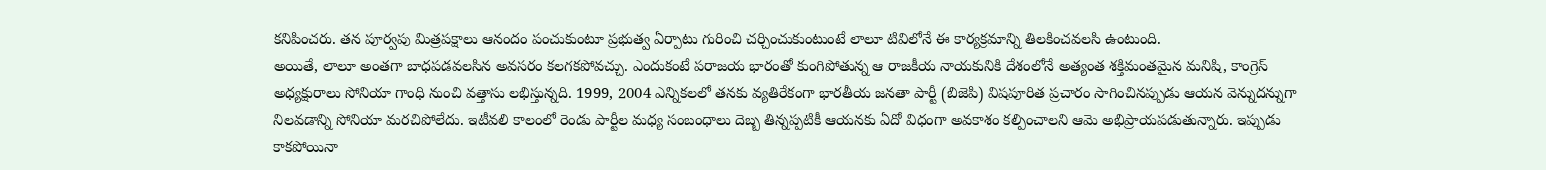కనిపించరు. తన పూర్వపు మిత్రపక్షాలు ఆనందం పంచుకుంటూ ప్రభుత్వ ఏర్పాటు గురించి చర్చించుకుంటుంటే లాలూ టివిలోనే ఈ కార్యక్రమాన్ని తిలకించవలసి ఉంటుంది.
అయితే, లాలూ అంతగా బాధపడవలసిన అవసరం కలగకపోవచ్చు. ఎందుకంటే పరాజయ భారంతో కుంగిపోతున్న ఆ రాజకీయ నాయకునికి దేశంలోనే అత్యంత శక్తిమంతమైన మనిషి, కాంగ్రెస్ అధ్యక్షురాలు సోనియా గాంధి నుంచి వత్తాసు లభిస్తున్నది. 1999, 2004 ఎన్నికలలో తనకు వ్యతిరేకంగా భారతీయ జనతా పార్టీ (బిజెపి) విషపూరిత ప్రచారం సాగించినప్పుడు ఆయన వెన్నుదన్నుగా నిలవడాన్ని సోనియా మరచిపోలేదు. ఇటీవలి కాలంలో రెండు పార్టీల మధ్య సంబంధాలు దెబ్బ తిన్నప్పటికీ ఆయనకు ఏదో విధంగా అవకాశం కల్పించాలని ఆమె అభిప్రాయపడుతున్నారు. ఇప్పుడు కాకపోయినా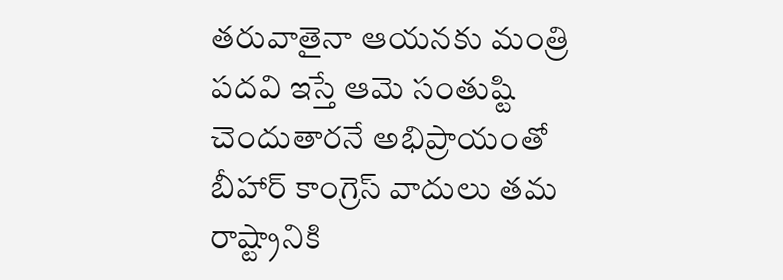తరువాతైనా ఆయనకు మంత్రి పదవి ఇస్తే ఆమె సంతుష్టి చెందుతారనే అభిప్రాయంతో బీహార్ కాంగ్రెస్ వాదులు తమ రాష్ట్రానికి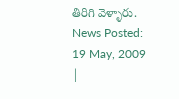తిరిగి వెళ్ళారు.
News Posted: 19 May, 2009
|